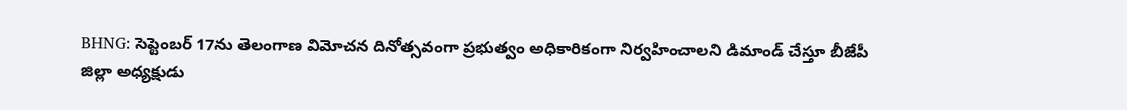BHNG: సెప్టెంబర్ 17ను తెలంగాణ విమోచన దినోత్సవంగా ప్రభుత్వం అధికారికంగా నిర్వహించాలని డిమాండ్ చేస్తూ బీజేపీ జిల్లా అధ్యక్షుడు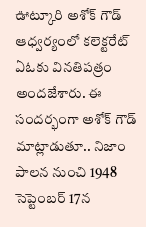ఊట్కూరి అశోక్ గౌడ్ ఆధ్వర్యంలో కలెక్టరేట్ ఏఓకు వినతిపత్రం అందజేశారు. ఈ సందర్భంగా అశోక్ గౌడ్ మాట్లాడుతూ.. నిజాం పాలన నుంచి 1948 సెప్టెంబర్ 17న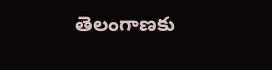తెలంగాణకు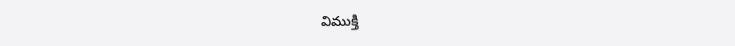విముక్తి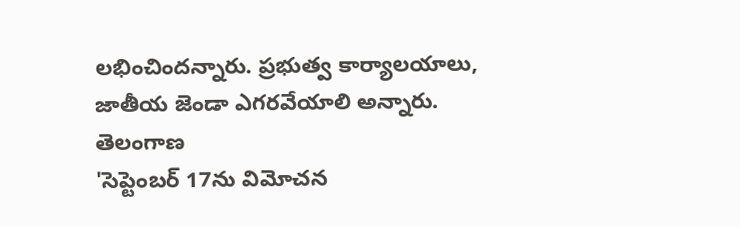లభించిందన్నారు. ప్రభుత్వ కార్యాలయాలు, జాతీయ జెండా ఎగరవేయాలి అన్నారు.
తెలంగాణ
'సెప్టెంబర్ 17ను విమోచన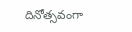దినోత్సవంగా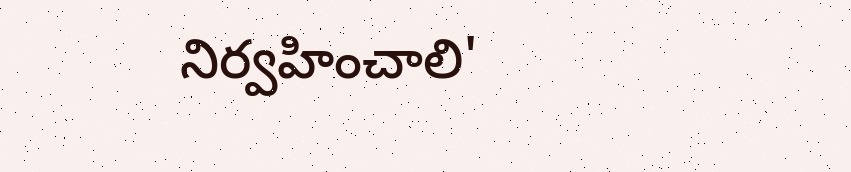నిర్వహించాలి'